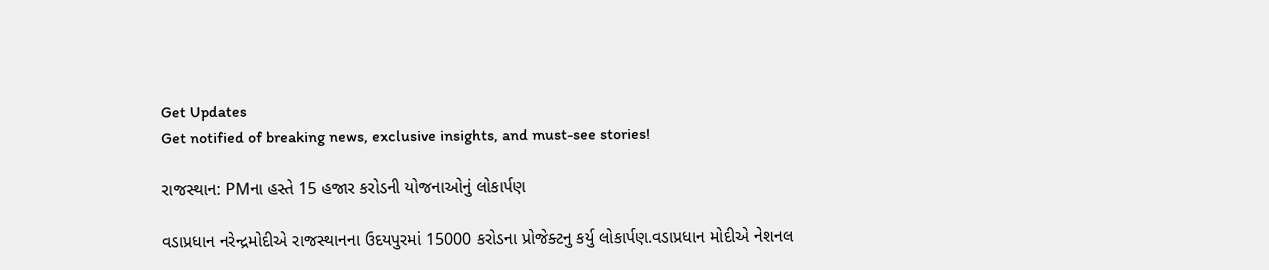Get Updates
Get notified of breaking news, exclusive insights, and must-see stories!

રાજસ્થાન: PMના હસ્તે 15 હજાર કરોડની યોજનાઓનું લોકાર્પણ

વડાપ્રધાન નરેન્દ્રમોદીએ રાજસ્થાનના ઉદયપુરમાં 15000 કરોડના પ્રોજેક્ટનુ કર્યુ લોકાર્પણ.વડાપ્રધાન મોદીએ નેશનલ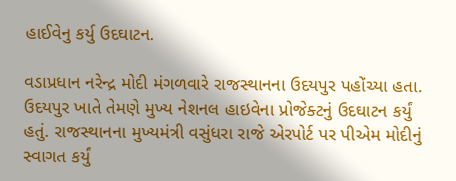હાઈવેનુ કર્યુ ઉદઘાટન.

વડાપ્રધાન નરેન્દ્ર મોદી મંગળવારે રાજસ્થાનના ઉદયપુર પહોંચ્યા હતા. ઉદયપુર ખાતે તેમણે મુખ્ય નેશનલ હાઇવેના પ્રોજેક્ટનું ઉદઘાટન કર્યું હતું. રાજસ્થાનના મુખ્યમંત્રી વસુંધરા રાજે એરપોર્ટ પર પીએમ મોદીનું સ્વાગત કર્યું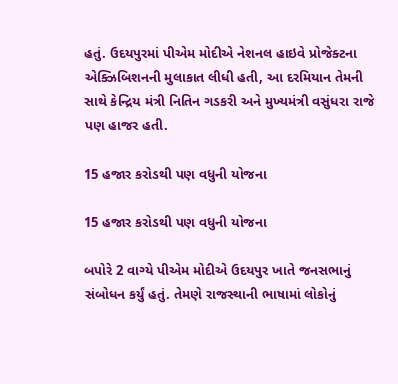હતું. ઉદયપુરમાં પીએમ મોદીએ નેશનલ હાઇવે પ્રોજેક્ટના એક્ઝિબિશનની મુલાકાત લીધી હતી, આ દરમિયાન તેમની સાથે કેન્દ્રિય મંત્રી નિતિન ગડકરી અને મુખ્યમંત્રી વસુંધરા રાજે પણ હાજર હતી.

15 હજાર કરોડથી પણ વધુની યોજના

15 હજાર કરોડથી પણ વધુની યોજના

બપોરે 2 વાગ્યે પીએમ મોદીએ ઉદયપુર ખાતે જનસભાનું સંબોધન કર્યું હતું. તેમણે રાજસ્થાની ભાષામાં લોકોનું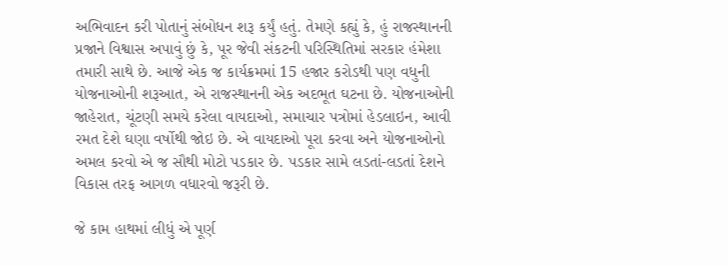અભિવાદન કરી પોતાનું સંબોધન શરૂ કર્યું હતું. તેમણે કહ્યું કે, હું રાજસ્થાનની પ્રજાને વિશ્વાસ અપાવું છું કે, પૂર જેવી સંકટની પરિસ્થિતિમાં સરકાર હંમેશા તમારી સાથે છે. આજે એક જ કાર્યક્રમમાં 15 હજાર કરોડથી પણ વધુની યોજનાઓની શરૂઆત, એ રાજસ્થાનની એક અદભૂત ઘટના છે. યોજનાઓની જાહેરાત, ચૂંટણી સમયે કરેલા વાયદાઓ, સમાચાર પત્રોમાં હેડલાઇન, આવી રમત દેશે ઘણા વર્ષોથી જોઇ છે. એ વાયદાઓ પૂરા કરવા અને યોજનાઓનો અમલ કરવો એ જ સૌથી મોટો પડકાર છે. પડકાર સામે લડતાં-લડતાં દેશને વિકાસ તરફ આગળ વધારવો જરૂરી છે.

જે કામ હાથમાં લીધું એ પૂર્ણ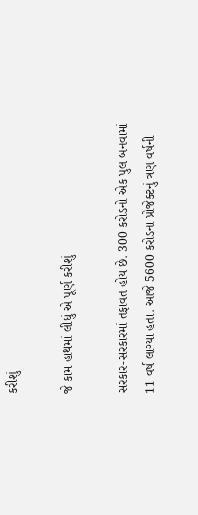કરીશું

જે કામ હાથમાં લીધું એ પૂર્ણ કરીશું

સરકાર-સરકારમાં તફાવત હોય છે. 300 કરોડનો એક પુલ બનવામાં 11 વર્ષ લાગ્યા હતા. આજે 5600 કરોડના પ્રોજેક્ટનું ત્રણ વર્ષની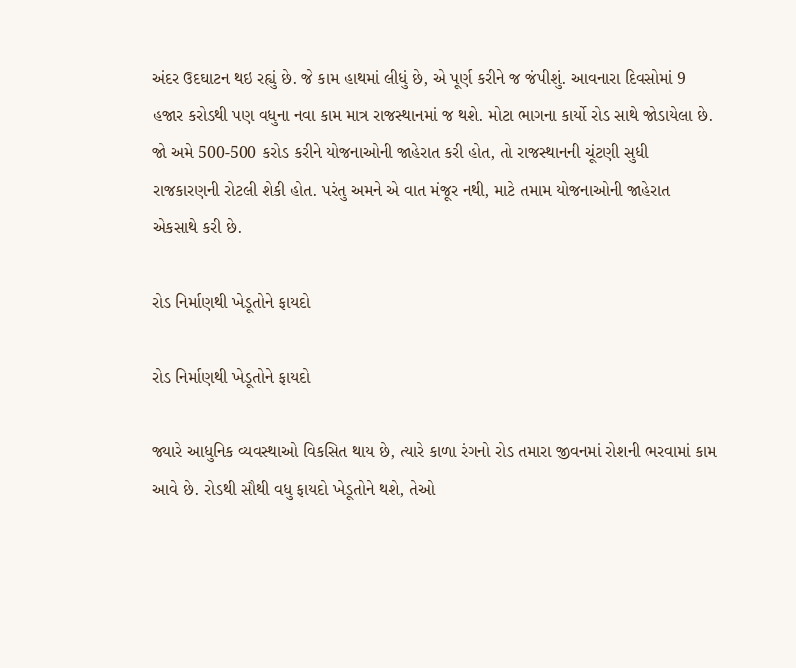અંદર ઉદઘાટન થઇ રહ્યું છે. જે કામ હાથમાં લીધું છે, એ પૂર્ણ કરીને જ જંપીશું. આવનારા દિવસોમાં 9 હજાર કરોડથી પણ વધુના નવા કામ માત્ર રાજસ્થાનમાં જ થશે. મોટા ભાગના કાર્યો રોડ સાથે જોડાયેલા છે. જો અમે 500-500 કરોડ કરીને યોજનાઓની જાહેરાત કરી હોત, તો રાજસ્થાનની ચૂંટણી સુધી રાજકારણની રોટલી શેકી હોત. પરંતુ અમને એ વાત મંજૂર નથી, માટે તમામ યોજનાઓની જાહેરાત એકસાથે કરી છે.

રોડ નિર્માણથી ખેડૂતોને ફાયદો

રોડ નિર્માણથી ખેડૂતોને ફાયદો

જ્યારે આધુનિક વ્યવસ્થાઓ વિકસિત થાય છે, ત્યારે કાળા રંગનો રોડ તમારા જીવનમાં રોશની ભરવામાં કામ આવે છે. રોડથી સૌથી વધુ ફાયદો ખેડૂતોને થશે, તેઓ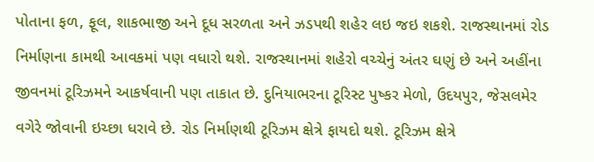પોતાના ફળ, ફૂલ, શાકભાજી અને દૂધ સરળતા અને ઝડપથી શહેર લઇ જઇ શકશે. રાજસ્થાનમાં રોડ નિર્માણના કામથી આવકમાં પણ વધારો થશે. રાજસ્થાનમાં શહેરો વચ્ચેનું અંતર ઘણું છે અને અહીંના જીવનમાં ટૂરિઝમને આકર્ષવાની પણ તાકાત છે. દુનિયાભરના ટૂરિસ્ટ પુષ્કર મેળો, ઉદયપુર, જેસલમેર વગેરે જોવાની ઇચ્છા ધરાવે છે. રોડ નિર્માણથી ટૂરિઝમ ક્ષેત્રે ફાયદો થશે. ટૂરિઝમ ક્ષેત્રે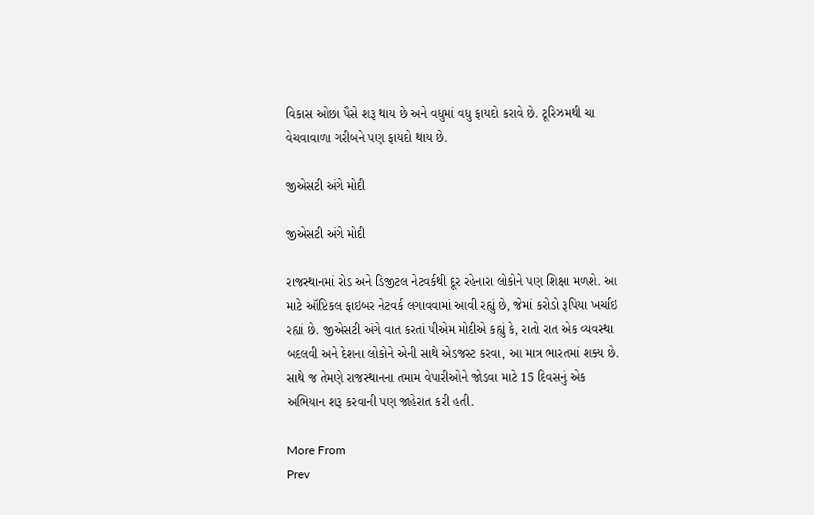વિકાસ ઓછા પૈસે શરૂ થાય છે અને વધુમાં વધુ ફાયદો કરાવે છે. ટૂરિઝમથી ચા વેચવાવાળા ગરીબને પણ ફાયદો થાય છે.

જીએસટી અંગે મોદી

જીએસટી અંગે મોદી

રાજસ્થાનમાં રોડ અને ડિજીટલ નેટવર્કથી દૂર રહેનારા લોકોને પણ શિક્ષા મળશે. આ માટે ઑપ્ટિકલ ફાઇબર નેટવર્ક લગાવવામાં આવી રહ્યું છે, જેમાં કરોડો રૂપિયા ખર્ચાઇ રહ્યાં છે. જીએસટી અંગે વાત કરતાં પીએમ મોદીએ કહ્યું કે, રાતો રાત એક વ્યવસ્થા બદલવી અને દેશના લોકોને એની સાથે એડજસ્ટ કરવા, આ માત્ર ભારતમાં શક્ય છે. સાથે જ તેમણે રાજસ્થાનના તમામ વેપારીઓને જોડવા માટે 15 દિવસનું એક અભિયાન શરૂ કરવાની પણ જાહેરાત કરી હતી.

More From
Prev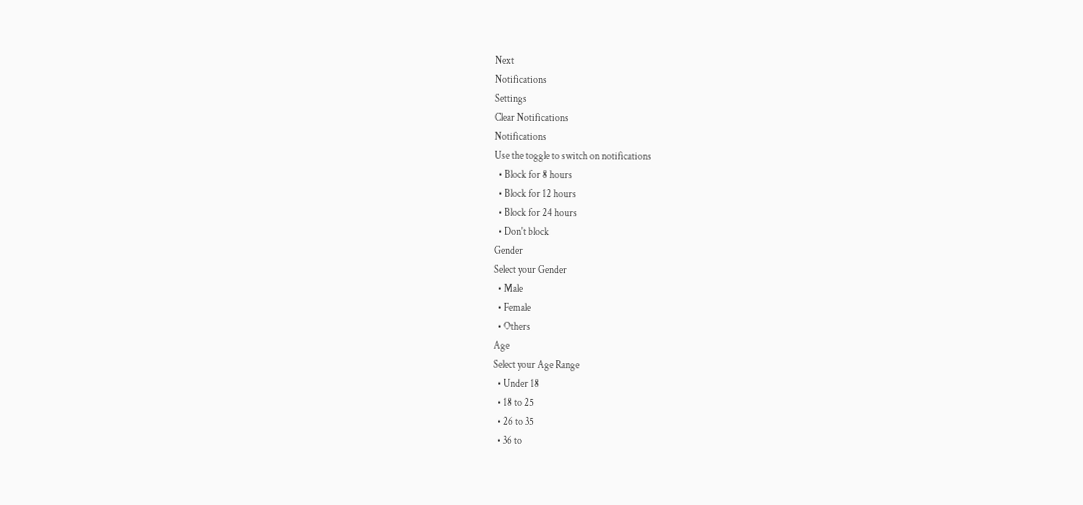Next
Notifications
Settings
Clear Notifications
Notifications
Use the toggle to switch on notifications
  • Block for 8 hours
  • Block for 12 hours
  • Block for 24 hours
  • Don't block
Gender
Select your Gender
  • Male
  • Female
  • Others
Age
Select your Age Range
  • Under 18
  • 18 to 25
  • 26 to 35
  • 36 to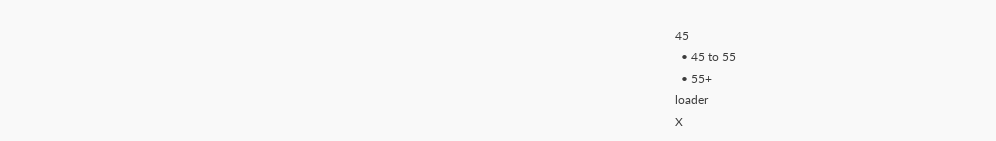45
  • 45 to 55
  • 55+
loader
X